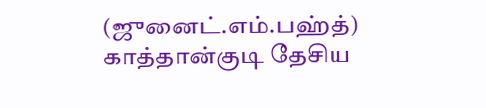(ஜுனைட்.எம்.பஹ்த்)
காத்தான்குடி தேசிய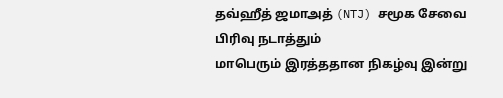தவ்ஹீத் ஜமாஅத் (NTJ) சமூக சேவை பிரிவு நடாத்தும்
மாபெரும் இரத்ததான நிகழ்வு இன்று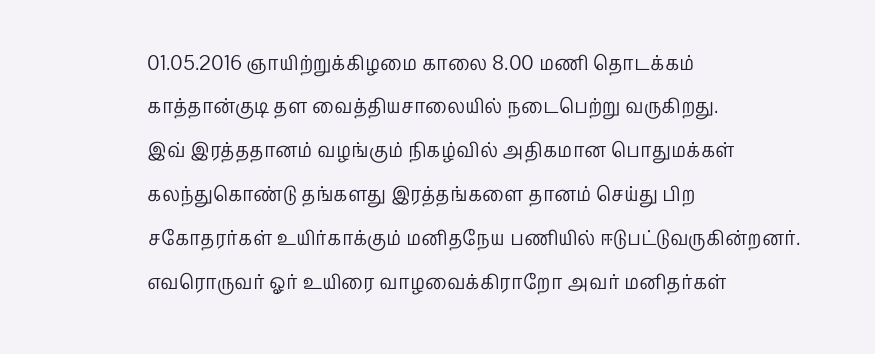01.05.2016 ஞாயிற்றுக்கிழமை காலை 8.00 மணி தொடக்கம் காத்தான்குடி தள வைத்தியசாலையில் நடைபெற்று வருகிறது.
இவ் இரத்ததானம் வழங்கும் நிகழ்வில் அதிகமான பொதுமக்கள் கலந்துகொண்டு தங்களது இரத்தங்களை தானம் செய்து பிற சகோதரர்கள் உயிர்காக்கும் மனிதநேய பணியில் ஈடுபட்டுவருகின்றனர்.
எவரொருவர் ஓர் உயிரை வாழவைக்கிராறோ அவர் மனிதர்கள்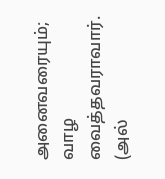அனைவரையும்; வாழ வைத்தவராவார்.
(அல்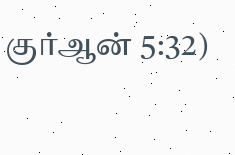குர்ஆன் 5:32)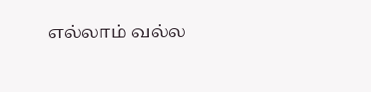எல்லாம் வல்ல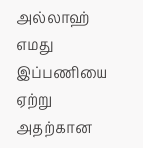அல்லாஹ் எமது இப்பணியை ஏற்று அதற்கான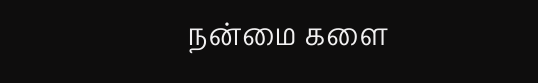நன்மை களை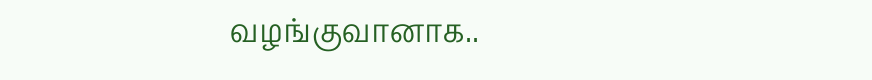வழங்குவானாக..